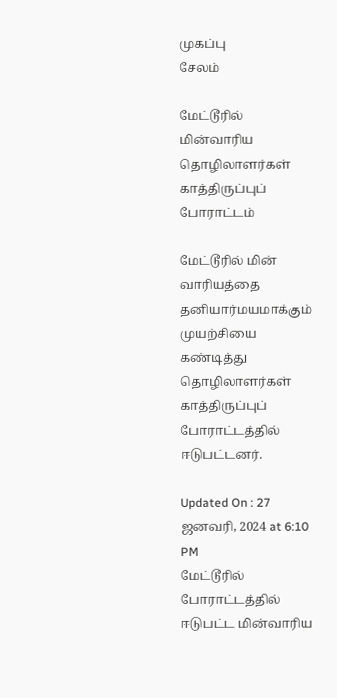முகப்பு
சேலம்

மேட்டூரில் மின்வாரிய தொழிலாளர்கள் காத்திருப்புப் போராட்டம்

மேட்டூரில் மின் வாரியத்தை தனியார்மயமாக்கும் முயற்சியை கண்டித்து தொழிலாளர்கள் காத்திருப்புப் போராட்டத்தில் ஈடுபட்டனர்.

Updated On : 27 ஜனவரி, 2024 at 6:10 PM
மேட்டூரில் போராட்டத்தில் ஈடுபட்ட மின்வாரிய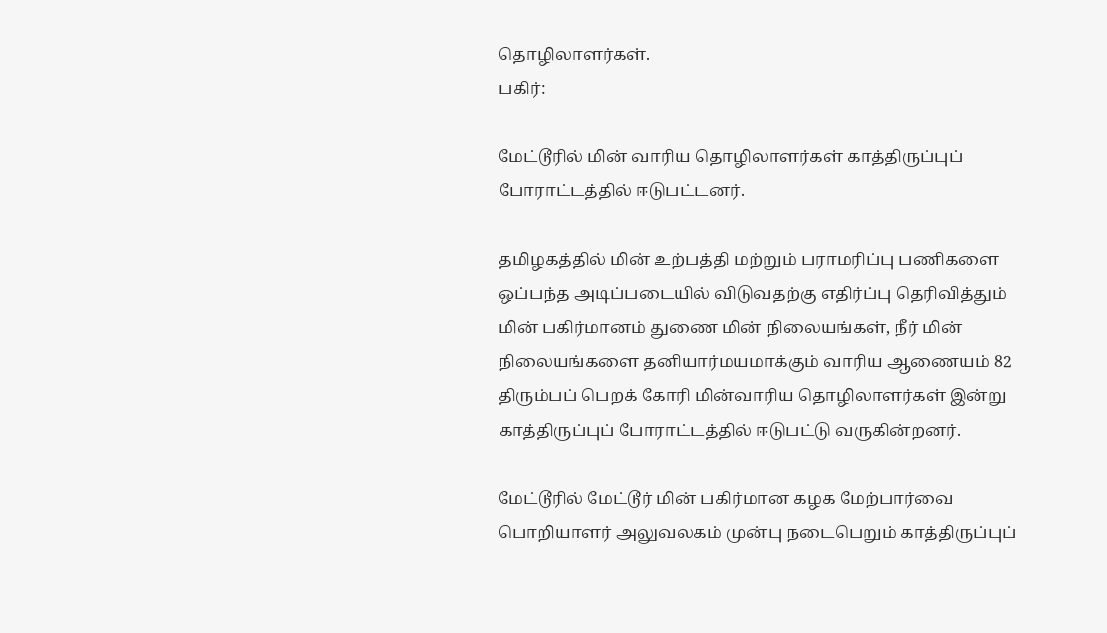தொழிலாளர்கள்.
பகிர்:

மேட்டூரில் மின் வாரிய தொழிலாளர்கள் காத்திருப்புப் போராட்டத்தில் ஈடுபட்டனர்.

தமிழகத்தில் மின் உற்பத்தி மற்றும் பராமரிப்பு பணிகளை ஒப்பந்த அடிப்படையில் விடுவதற்கு எதிர்ப்பு தெரிவித்தும் மின் பகிர்மானம் துணை மின் நிலையங்கள், நீர் மின் நிலையங்களை தனியார்மயமாக்கும் வாரிய ஆணையம் 82 திரும்பப் பெறக் கோரி மின்வாரிய தொழிலாளர்கள் இன்று காத்திருப்புப் போராட்டத்தில் ஈடுபட்டு வருகின்றனர்.

மேட்டூரில் மேட்டூர் மின் பகிர்மான கழக மேற்பார்வை பொறியாளர் அலுவலகம் முன்பு நடைபெறும் காத்திருப்புப்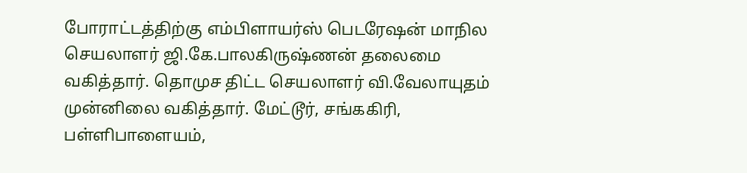போராட்டத்திற்கு எம்பிளாயர்ஸ் பெடரேஷன் மாநில செயலாளர் ஜி.கே.பாலகிருஷ்ணன் தலைமை வகித்தார். தொமுச திட்ட செயலாளர் வி.வேலாயுதம் முன்னிலை வகித்தார். மேட்டூர், சங்ககிரி, பள்ளிபாளையம்,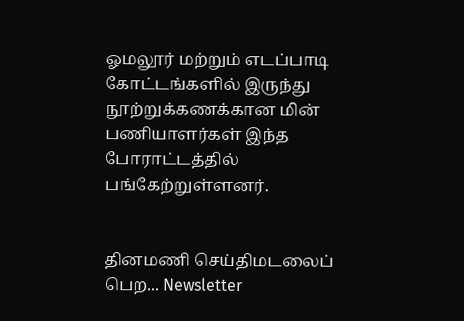ஓமலூர் மற்றும் எடப்பாடி கோட்டங்களில் இருந்து நூற்றுக்கணக்கான மின் பணியாளர்கள் இந்த போராட்டத்தில் பங்கேற்றுள்ளனர்.


தினமணி செய்திமடலைப் பெற... Newsletter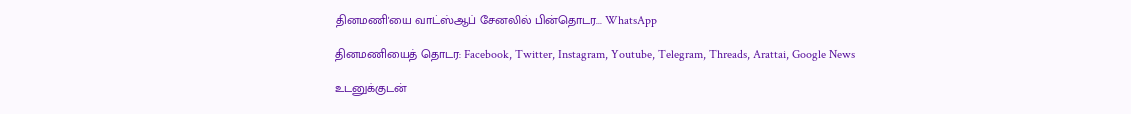தினமணி'யை வாட்ஸ்ஆப் சேனலில் பின்தொடர... WhatsApp

தினமணியைத் தொடர: Facebook, Twitter, Instagram, Youtube, Telegram, Threads, Arattai, Google News

உடனுக்குடன்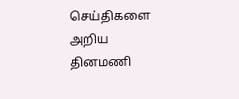செய்திகளை அறிய தினமணி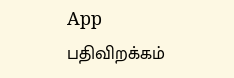App பதிவிறக்கம்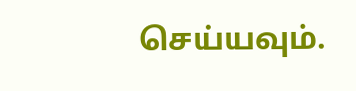செய்யவும்.